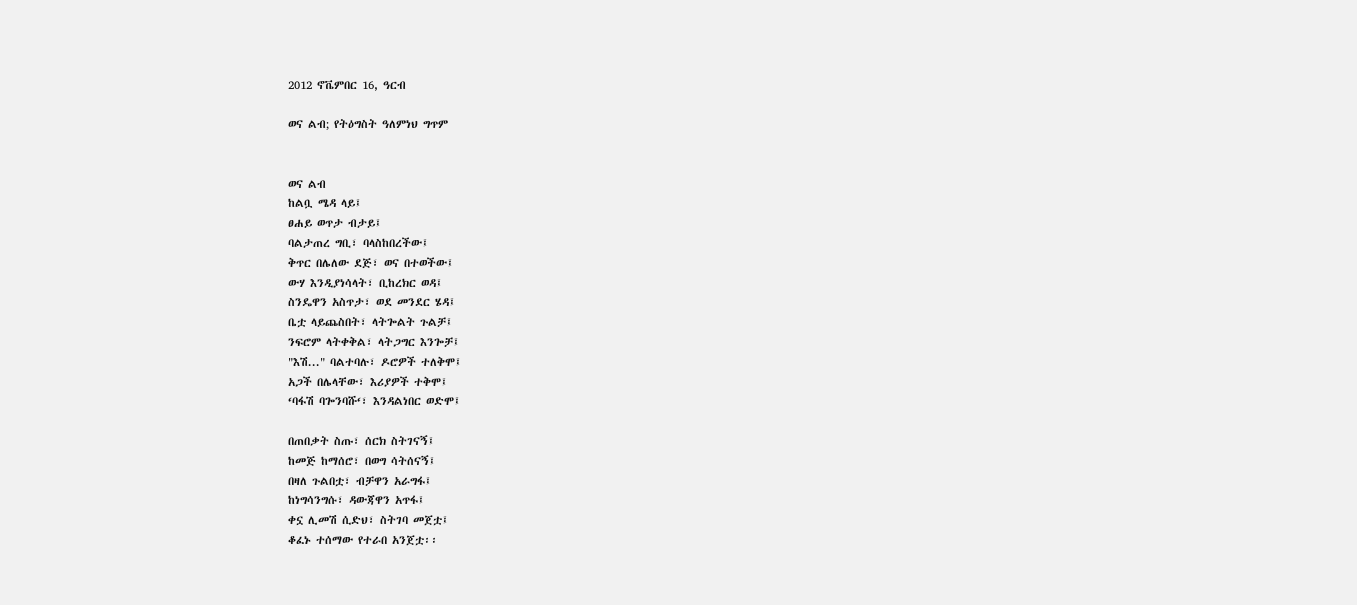2012 ኖቬምበር 16, ዓርብ

ወና ልብ; የትዕግስት ዓለምነህ ግጥም


ወና ልብ
ከልቧ ሜዳ ላይ፤
ፀሐይ ወጥታ ብታይ፤
ባልታጠረ ግቢ፣ ባላስከበረችው፤
ቅጥር በሌለው ደጅ፣ ወና በተወችው፤
ውሃ እንዲያነሳላት፣ ቢከረክር ወዳ፤
ስንዴዋን አስጥታ፣ ወደ መንደር ሄዳ፤
ቤቷ ላይጨስበት፣ ላትጐልት ጉልቻ፤
ንፍሮም ላትቀቅል፣ ላትጋግር እንጐቻ፤
"እሽ..." ባልተባሉ፣ ዶሮዎች ተለቅሞ፤
አጋች በሌላቸው፣ እሪያዎች ተቅሞ፤
‘ባፋሽ ባጐንባሹ‘፣ እንዳልነበር ወድሞ፤

በጠበቃት ስጡ፣ ሰርክ ስትገናኝ፤
ከመጅ ከማሰሮ፣ በወግ ሳትሰናኝ፤
በዛለ ጉልበቷ፣ ብቻዋን አራግፋ፤
ከነግሳንግሱ፣ ዳውጃዋን አጥፋ፤
ቀኗ ሊመሽ ሲድህ፣ ስትገባ መጀቷ፤
ቆፈኑ ተሰማው የተራበ አንጀቷ፡፡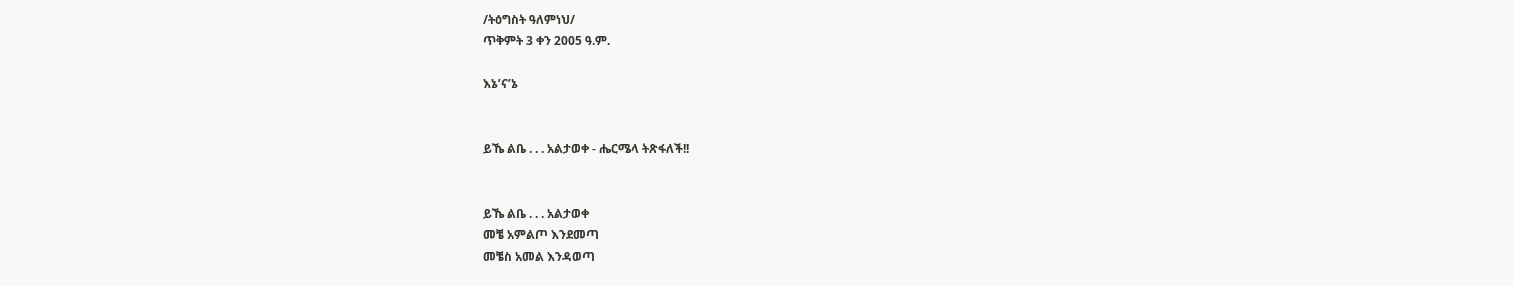/ትዕግስት ዓለምነህ/
ጥቅምት 3 ቀን 2005 ዓ.ም.

እኔ’ና’ኔ


ይኼ ልቤ . . . አልታወቀ - ሔርሜላ ትጽፋለች!!


ይኼ ልቤ . . . አልታወቀ
መቼ አምልጦ እንደመጣ
መቼስ አመል እንዳወጣ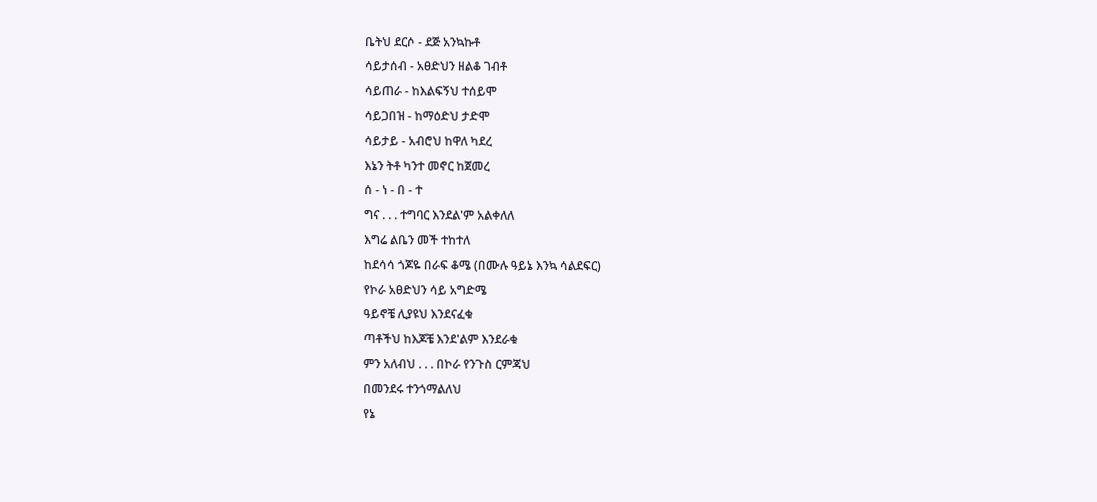ቤትህ ደርሶ - ደጅ አንኳኩቶ
ሳይታሰብ - አፀድህን ዘልቆ ገብቶ
ሳይጠራ - ከእልፍኝህ ተሰይሞ
ሳይጋበዝ - ከማዕድህ ታድሞ
ሳይታይ - አብሮህ ከዋለ ካደረ
እኔን ትቶ ካንተ መኖር ከጀመረ
ሰ - ነ - በ - ተ
ግና . . . ተግባር እንደል'ም አልቀለለ
እግሬ ልቤን መች ተከተለ
ከደሳሳ ጎጆዬ በራፍ ቆሜ (በሙሉ ዓይኔ እንኳ ሳልደፍር)
የኮራ አፀድህን ሳይ አግድሜ
ዓይኖቼ ሊያዩህ እንደናፈቁ
ጣቶችህ ከእጆቼ እንደ'ልም እንደራቁ
ምን አለብህ . . . በኮራ የንጉስ ርምጃህ
በመንደሩ ተንጎማልለህ
የኔ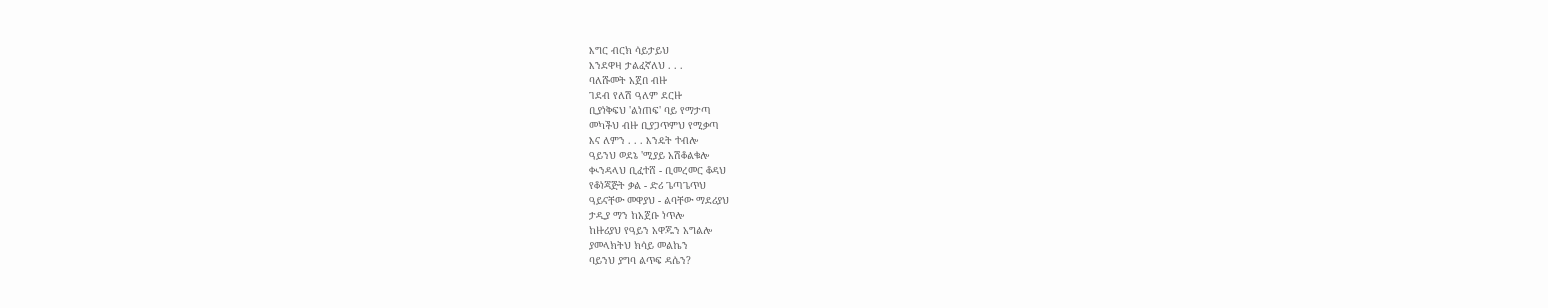እግር ብርክ ሳይታይህ
እንደዋዛ ታልፈኛለህ . . .
ባለሹመት አጀበ ብዙ
ገደብ የለሽ ዓለም ደርዙ
ቢያነቅፍህ 'ልነጠፍ' ባይ የማታጣ
መካችህ ብዙ ቢያጋጥምህ የሚቃጣ
እና ለምን . . . እንዴት ተብሎ
ዓይንህ ወደኔ 'ሚያይ አሽቆልቁሎ
ቊንዳላህ ቢፈተሸ - ቢመረመር ቆዳህ
የቆነጃጅት ቃል - ድሪ ጌጣጌጥህ
ዓይናቸው መዋያህ - ልባቸው ማደሪያህ
ታዲያ ማን ከአጀቡ ነጥሎ
ከዙሪያህ የዓይን አዋጁን አግልሎ
ያመላክትህ ክሳይ መልኬን
ባይንህ ያግባ ልጥፍ ዳሴን?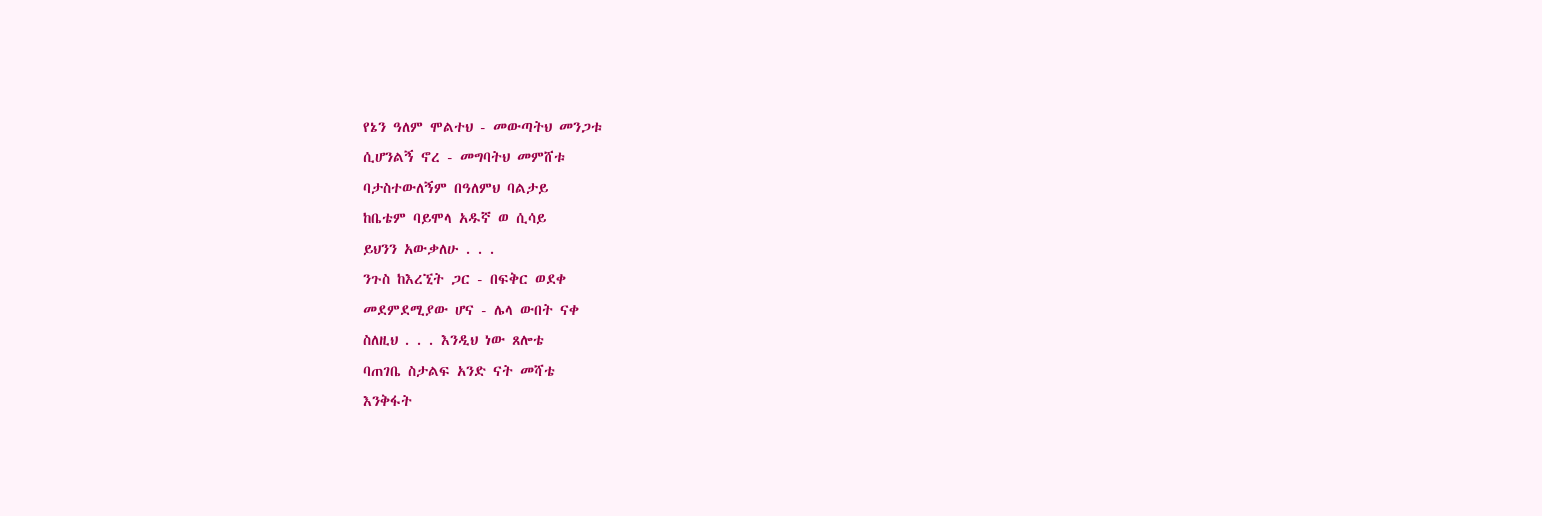የኔን ዓለም ሞልተህ - መውጣትህ መንጋቱ
ሲሆንልኝ ኖረ - መግባትህ መምሸቱ
ባታስተውለኝም በዓለምህ ባልታይ
ከቤቴም ባይሞላ አዱኛ ወ ሲሳይ
ይህንን አውቃለሁ . . .
ንጉስ ከእረኚት ጋር - በፍቅር ወደቀ
መደምደሚያው ሆና - ሌላ ውበት ናቀ
ስለዚህ . . . እንዲህ ነው ጸሎቴ
ባጠገቤ ስታልፍ አንድ ናት መሻቴ
እንቅፋት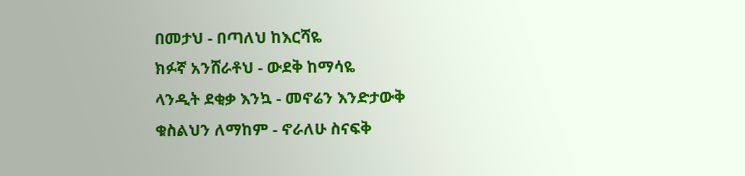በመታህ - በጣለህ ከእርሻዬ
ክፉኛ አንሸራቶህ - ውደቅ ከማሳዬ
ላንዲት ደቂቃ እንኳ - መኖሬን እንድታውቅ
ቁስልህን ለማከም - ኖራለሁ ስናፍቅ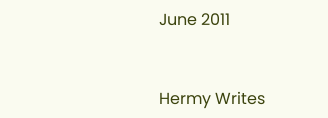June 2011


Hermy Writes